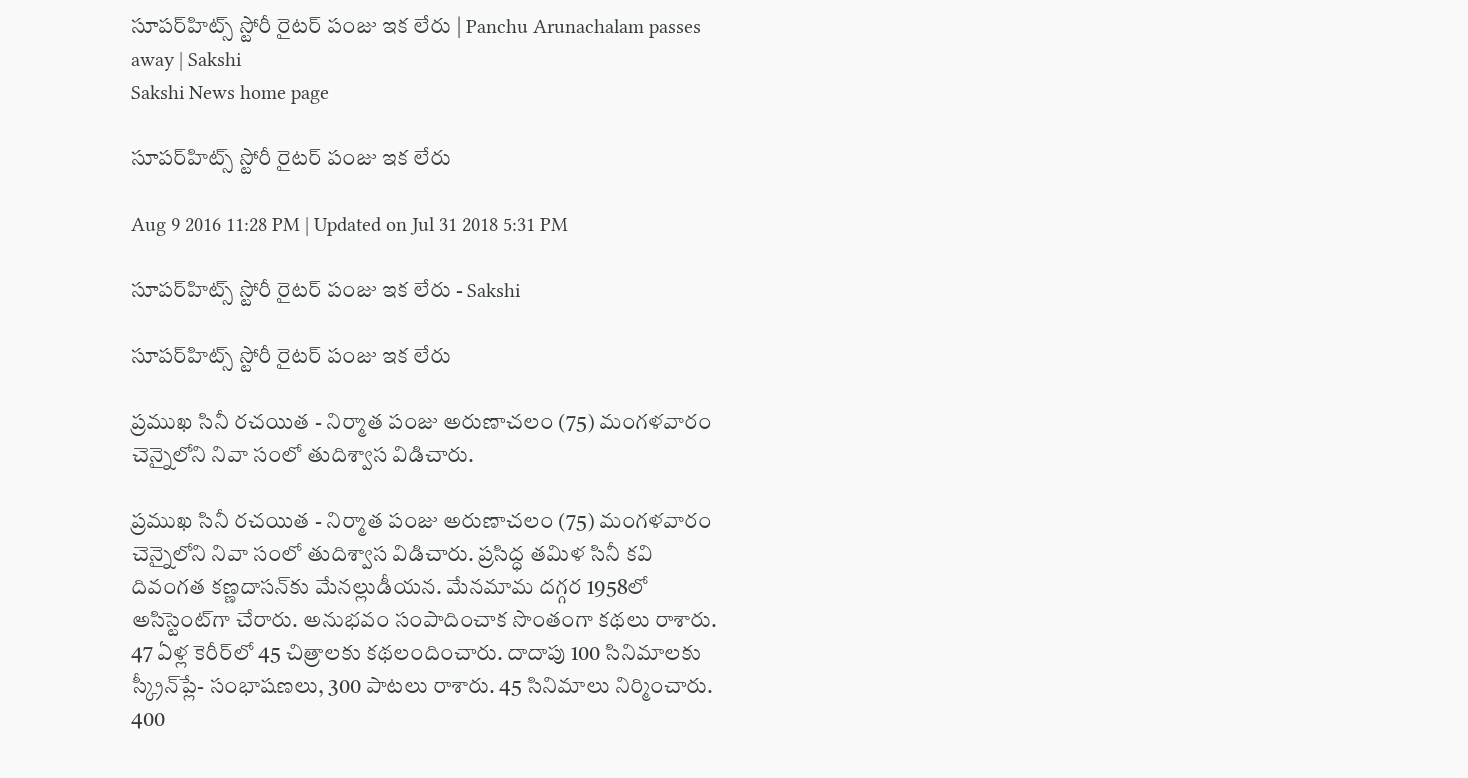సూపర్‌హిట్స్ స్టోరీ రైటర్ పంజు ఇక లేరు | Panchu Arunachalam passes away | Sakshi
Sakshi News home page

సూపర్‌హిట్స్ స్టోరీ రైటర్ పంజు ఇక లేరు

Aug 9 2016 11:28 PM | Updated on Jul 31 2018 5:31 PM

సూపర్‌హిట్స్ స్టోరీ రైటర్ పంజు ఇక లేరు - Sakshi

సూపర్‌హిట్స్ స్టోరీ రైటర్ పంజు ఇక లేరు

ప్రముఖ సినీ రచయిత - నిర్మాత పంజు అరుణాచలం (75) మంగళవారం చెన్నైలోని నివా సంలో తుదిశ్వాస విడిచారు.

ప్రముఖ సినీ రచయిత - నిర్మాత పంజు అరుణాచలం (75) మంగళవారం చెన్నైలోని నివా సంలో తుదిశ్వాస విడిచారు. ప్రసిద్ధ తమిళ సినీ కవి దివంగత కణ్ణదాసన్‌కు మేనల్లుడీయన. మేనమామ దగ్గర 1958లో అసిస్టెంట్‌గా చేరారు. అనుభవం సంపాదించాక సొంతంగా కథలు రాశారు. 47 ఏళ్ల కెరీర్‌లో 45 చిత్రాలకు కథలందించారు. దాదాపు 100 సినిమాలకు స్క్రీన్‌ప్లే- సంభాషణలు, 300 పాటలు రాశారు. 45 సినిమాలు నిర్మించారు. 400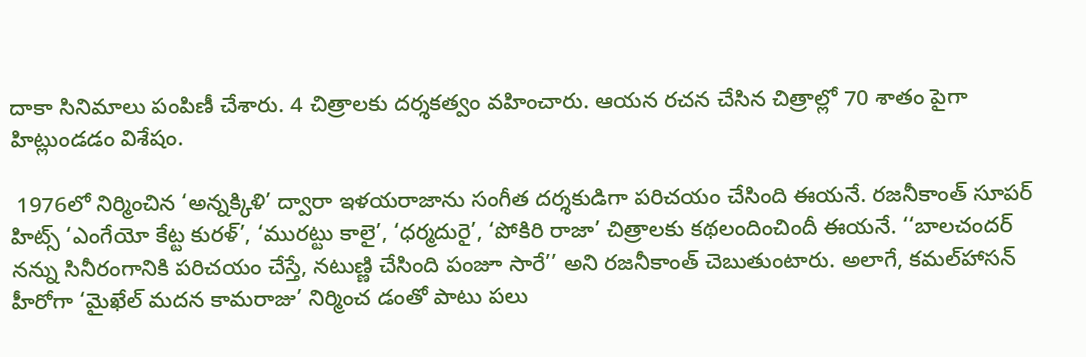దాకా సినిమాలు పంపిణీ చేశారు. 4 చిత్రాలకు దర్శకత్వం వహించారు. ఆయన రచన చేసిన చిత్రాల్లో 70 శాతం పైగా హిట్లుండడం విశేషం.

 1976లో నిర్మించిన ‘అన్నక్కిళి’ ద్వారా ఇళయరాజాను సంగీత దర్శకుడిగా పరిచయం చేసింది ఈయనే. రజనీకాంత్ సూపర్ హిట్స్ ‘ఎంగేయో కేట్ట కురళ్’, ‘మురట్టు కాలై’, ‘ధర్మదురై’, ‘పోకిరి రాజా’ చిత్రాలకు కథలందించిందీ ఈయనే. ‘‘బాలచందర్ నన్ను సినీరంగానికి పరిచయం చేస్తే, నటుణ్ణి చేసింది పంజూ సారే’’ అని రజనీకాంత్ చెబుతుంటారు. అలాగే, కమల్‌హాసన్ హీరోగా ‘మైఖేల్ మదన కామరాజు’ నిర్మించ డంతో పాటు పలు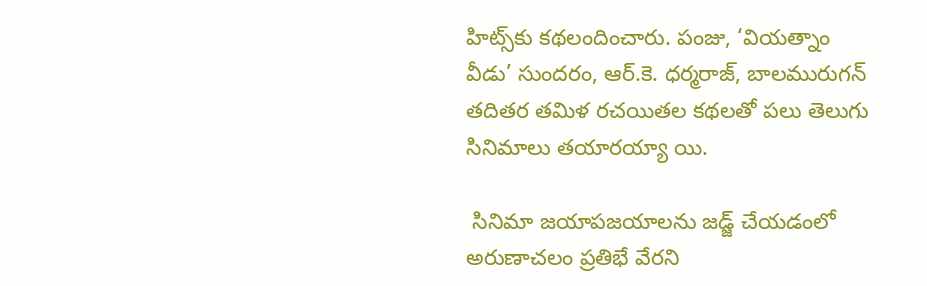హిట్స్‌కు కథలందించారు. పంజు, ‘వియత్నాం వీడు’ సుందరం, ఆర్.కె. ధర్మరాజ్, బాలమురుగన్ తదితర తమిళ రచయితల కథలతో పలు తెలుగు సినిమాలు తయారయ్యా యి.

 సినిమా జయాపజయాలను జడ్జ్ చేయడంలో అరుణాచలం ప్రతిభే వేరని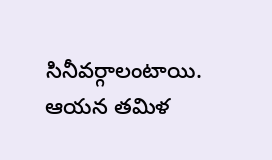సినీవర్గాలంటాయి. ఆయన తమిళ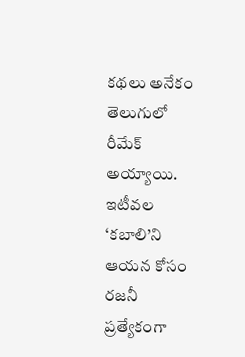కథలు అనేకం తెలుగులో రీమేక్ అయ్యాయి. ఇటీవల ‘కబాలి’ని ఆయన కోసం రజనీ ప్రత్యేకంగా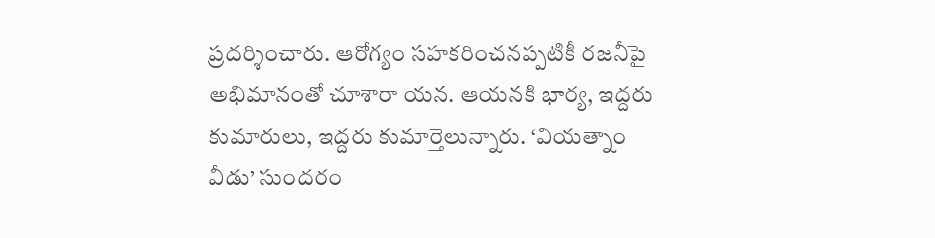ప్రదర్శించారు. ఆరోగ్యం సహకరించనప్పటికీ రజనీపై అభిమానంతో చూశారా యన. ఆయనకి భార్య, ఇద్దరు కుమారులు, ఇద్దరు కుమార్తెలున్నారు. ‘వియత్నాం వీడు’ సుందరం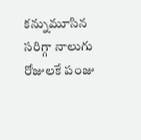కన్నుమూసిన సరిగ్గా నాలుగు రోజులకే పంజు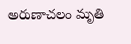అరుణాచలం మృతి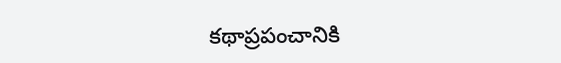కథాప్రపంచానికి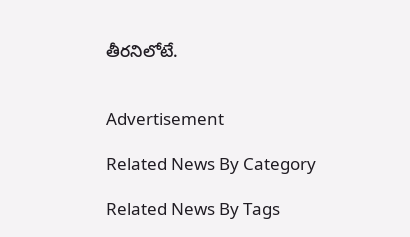తీరనిలోటే.


Advertisement

Related News By Category

Related News By Tags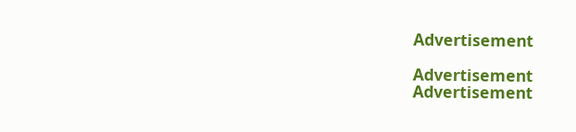Advertisement

Advertisement
Advertisement